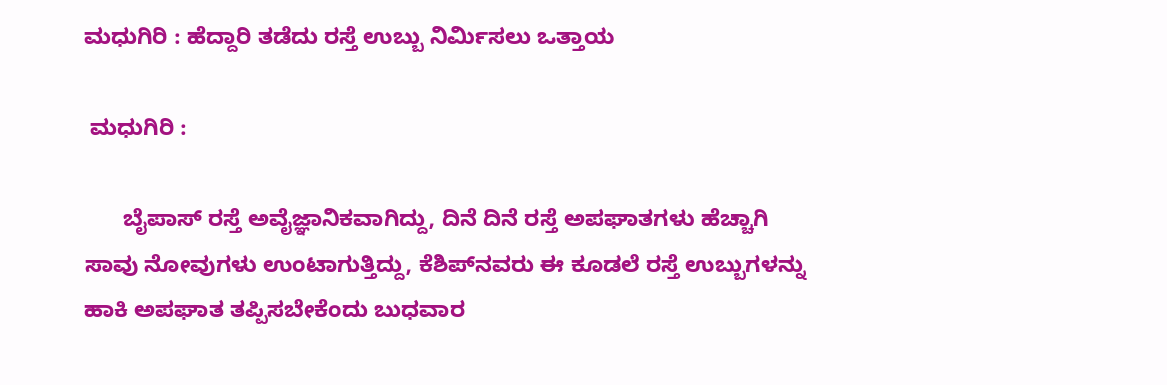ಮಧುಗಿರಿ : ಹೆದ್ದಾರಿ ತಡೆದು ರಸ್ತೆ ಉಬ್ಬು ನಿರ್ಮಿಸಲು ಒತ್ತಾಯ

 ಮಧುಗಿರಿ :

      ಬೈಪಾಸ್ ರಸ್ತೆ ಅವೈಜ್ಞಾನಿಕವಾಗಿದ್ದು, ದಿನೆ ದಿನೆ ರಸ್ತೆ ಅಪಘಾತಗಳು ಹೆಚ್ಚಾಗಿ ಸಾವು ನೋವುಗಳು ಉಂಟಾಗುತ್ತಿದ್ದು, ಕೆಶಿಪ್‍ನವರು ಈ ಕೂಡಲೆ ರಸ್ತೆ ಉಬ್ಬುಗಳನ್ನು ಹಾಕಿ ಅಪಘಾತ ತಪ್ಪಿಸಬೇಕೆಂದು ಬುಧವಾರ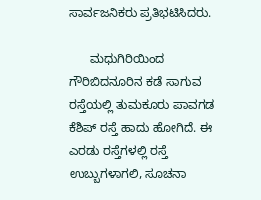ಸಾರ್ವಜನಿಕರು ಪ್ರತಿಭಟಿಸಿದರು.

      ಮಧುಗಿರಿಯಿಂದ ಗೌರಿಬಿದನೂರಿನ ಕಡೆ ಸಾಗುವ ರಸ್ತೆಯಲ್ಲಿ ತುಮಕೂರು ಪಾವಗಡ ಕೆಶಿಪ್ ರಸ್ತೆ ಹಾದು ಹೋಗಿದೆ. ಈ ಎರಡು ರಸ್ತೆಗಳಲ್ಲಿ ರಸ್ತೆ ಉಬ್ಬುಗಳಾಗಲಿ, ಸೂಚನಾ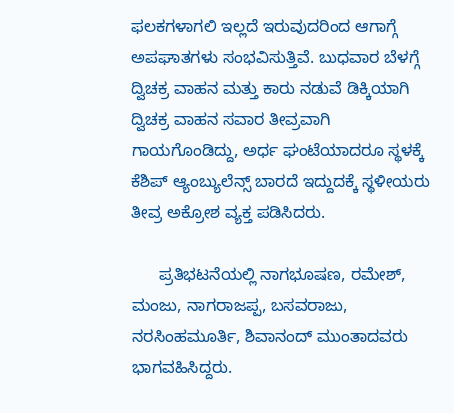ಫಲಕಗಳಾಗಲಿ ಇಲ್ಲದೆ ಇರುವುದರಿಂದ ಆಗಾಗ್ಗೆ ಅಪಘಾತಗಳು ಸಂಭವಿಸುತ್ತಿವೆ. ಬುಧವಾರ ಬೆಳಗ್ಗೆ ದ್ವಿಚಕ್ರ ವಾಹನ ಮತ್ತು ಕಾರು ನಡುವೆ ಡಿಕ್ಕಿಯಾಗಿ ದ್ವಿಚಕ್ರ ವಾಹನ ಸವಾರ ತೀವ್ರವಾಗಿ ಗಾಯಗೊಂಡಿದ್ದು, ಅರ್ಧ ಘಂಟೆಯಾದರೂ ಸ್ಥಳಕ್ಕೆ ಕೆಶಿಪ್ ಆ್ಯಂಬ್ಯುಲೆನ್ಸ್ ಬಾರದೆ ಇದ್ದುದಕ್ಕೆ ಸ್ಥಳೀಯರು ತೀವ್ರ ಅಕ್ರೋಶ ವ್ಯಕ್ತ ಪಡಿಸಿದರು.

      ಪ್ರತಿಭಟನೆಯಲ್ಲಿ ನಾಗಭೂಷಣ, ರಮೇಶ್, ಮಂಜು, ನಾಗರಾಜಪ್ಪ, ಬಸವರಾಜು, ನರಸಿಂಹಮೂರ್ತಿ, ಶಿವಾನಂದ್ ಮುಂತಾದವರು ಭಾಗವಹಿಸಿದ್ದರು.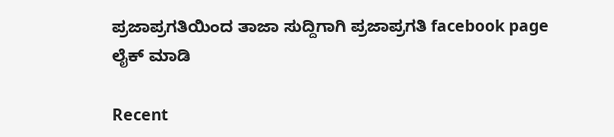ಪ್ರಜಾಪ್ರಗತಿಯಿಂದ ತಾಜಾ ಸುದ್ದಿಗಾಗಿ ಪ್ರಜಾಪ್ರಗತಿ facebook page ಲೈಕ್ ಮಾಡಿ

Recent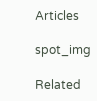Articles

spot_img

Related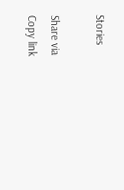Stories

Share via
Copy link